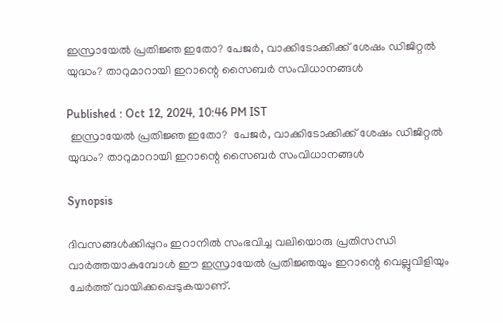ഇസ്രായേൽ പ്രതിജ്ഞ ഇതോ? പേജര്‍, വാക്കിടോക്കിക്ക് ശേഷം ഡിജിറ്റൽ യുദ്ധം? താറുമാറായി ഇറാന്റെ സൈബര്‍ സംവിധാനങ്ങൾ

Published : Oct 12, 2024, 10:46 PM IST
 ഇസ്രായേൽ പ്രതിജ്ഞ ഇതോ?  പേജര്‍, വാക്കിടോക്കിക്ക് ശേഷം ഡിജിറ്റൽ യുദ്ധം? താറുമാറായി ഇറാന്റെ സൈബര്‍ സംവിധാനങ്ങൾ

Synopsis

ദിവസങ്ങൾക്കിപ്പുറം ഇറാനിൽ സംഭവിച്ച വലിയൊരു പ്രതിസന്ധി വാര്‍ത്തയാകുമ്പോൾ ഈ ഇസ്രായേൽ പ്രതിജ്ഞയും ഇറാന്റെ വെല്ലുവിളിയും ചേര്‍ത്ത് വായിക്കപ്പെടുകയാണ്.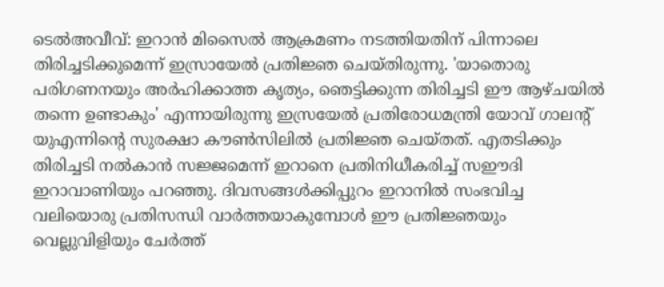ടെൽഅവീവ്: ഇറാൻ മിസൈൽ ആക്രമണം നടത്തിയതിന് പിന്നാലെ തിരിച്ചടിക്കുമെന്ന് ഇസ്രായേൽ പ്രതിജ്ഞ ചെയ്തിരുന്നു. 'യാതൊരു പരിഗണനയും അർഹിക്കാത്ത കൃത്യം, ഞെട്ടിക്കുന്ന തിരിച്ചടി ഈ ആഴ്ചയിൽ തന്നെ ഉണ്ടാകും' എന്നായിരുന്നു ഇസ്രയേൽ പ്രതിരോധമന്ത്രി യോവ് ഗാലന്റ് യുഎന്നിന്റെ സുരക്ഷാ കൗൺസിലിൽ പ്രതിജ്ഞ ചെയ്തത്. എതടിക്കും തിരിച്ചടി നൽകാൻ സജ്ജമെന്ന് ഇറാനെ പ്രതിനിധീകരിച്ച് സഈദി ഇറാവാണിയും പറഞ്ഞു. ദിവസങ്ങൾക്കിപ്പുറം ഇറാനിൽ സംഭവിച്ച വലിയൊരു പ്രതിസന്ധി വാര്‍ത്തയാകുമ്പോൾ ഈ പ്രതിജ്ഞയും വെല്ലുവിളിയും ചേര്‍ത്ത്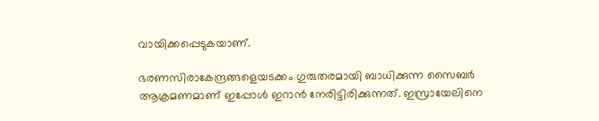വായിക്കപ്പെടുകയാണ്.

ഭരണസിരാകേന്ദ്രങ്ങളെയടക്കം ഗുരുതരമായി ബാധിക്കുന്ന സൈബർ ആക്രമണമാണ് ഇപ്പോൾ ഇറാൻ നേരിട്ടിരിക്കുന്നത്. ഇസ്രായേലിനെ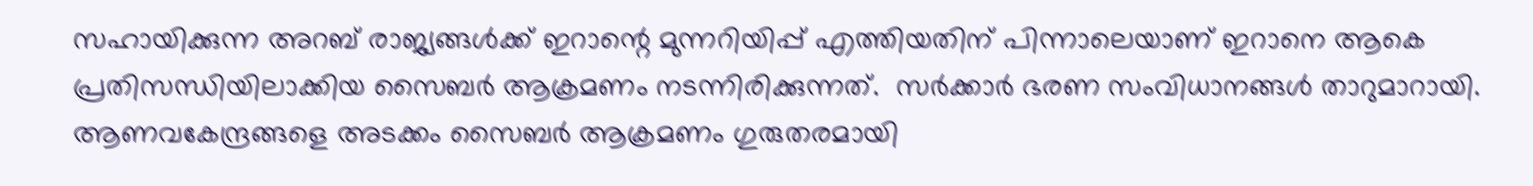സഹായിക്കുന്ന അറബ് രാജ്യങ്ങൾക്ക് ഇറാന്റെ മുന്നറിയിപ്പ് എത്തിയതിന് പിന്നാലെയാണ് ഇറാനെ ആകെ പ്രതിസന്ധിയിലാക്കിയ സൈബര്‍ ആക്രമണം നടന്നിരിക്കുന്നത്.  സർക്കാർ ഭരണ സംവിധാനങ്ങൾ താറുമാറായി. ആണവകേന്ദ്രങ്ങളെ അടക്കം സൈബർ ആക്രമണം ഗുരുതരമായി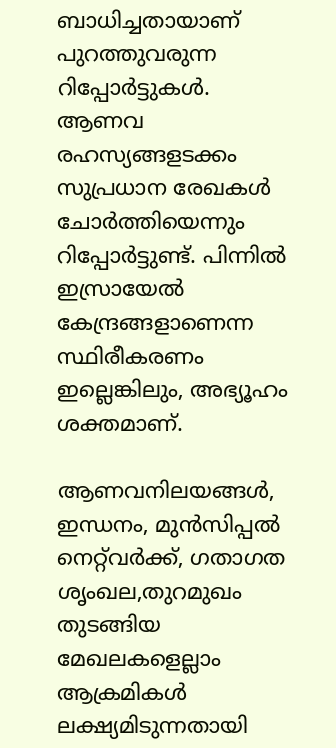ബാധിച്ചതായാണ്  പുറത്തുവരുന്ന റിപ്പോര്‍ട്ടുകൾ. ആണവ രഹസ്യങ്ങളടക്കം സുപ്രധാന രേഖകള്‍ ചോർത്തിയെന്നും റിപ്പോര്‍ട്ടുണ്ട്. പിന്നിൽ ഇസ്രായേൽ കേന്ദ്രങ്ങളാണെന്ന സ്ഥിരീകരണം ഇല്ലെങ്കിലും, അഭ്യൂഹം ശക്തമാണ്.

ആണവനിലയങ്ങൾ, ഇന്ധനം, മുൻസിപ്പൽ നെറ്റ്‌വർക്ക്, ഗതാഗത ശൃംഖല,തുറമുഖം തുടങ്ങിയ മേഖലകളെല്ലാം ആക്രമികൾ ലക്ഷ്യമിടുന്നതായി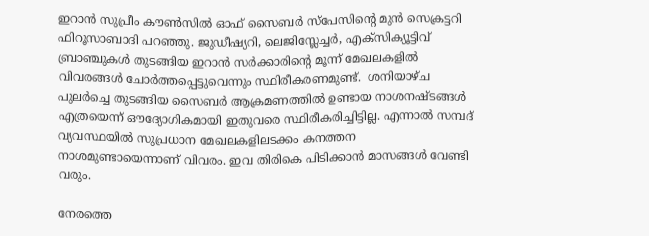ഇറാൻ സുപ്രീം കൗൺസിൽ ഓഫ് സൈബർ സ്പേസിന്റെ മുൻ സെക്രട്ടറി ഫിറൂസാബാദി പറഞ്ഞു. ജുഡീഷ്യറി, ലെജിസ്ലേച്ചർ, എക്സിക്യൂട്ടിവ് ബ്രാഞ്ചുകൾ തുടങ്ങിയ ഇറാൻ സർക്കാരിന്റെ മൂന്ന് മേഖലകളിൽ വിവരങ്ങൾ ചോർത്തപ്പെട്ടുവെന്നും സ്ഥിരീകരണമുണ്ട്.  ശനിയാഴ്ച പുലര്‍ച്ചെ തുടങ്ങിയ സൈബര്‍ ആക്രമണത്തിൽ ഉണ്ടായ നാശനഷ്ടങ്ങൾ എത്രയെന്ന് ഔദ്യോഗികമായി ഇതുവരെ സ്ഥിരീകരിച്ചിട്ടില്ല. എന്നാൽ സമ്പദ് വ്യവസ്ഥയിൽ സുപ്രധാന മേഖലകളിലടക്കം കനത്തന നാശമുണ്ടായെന്നാണ് വിവരം. ഇവ തിരികെ പിടിക്കാൻ മാസങ്ങൾ വേണ്ടി വരും.

നേരത്തെ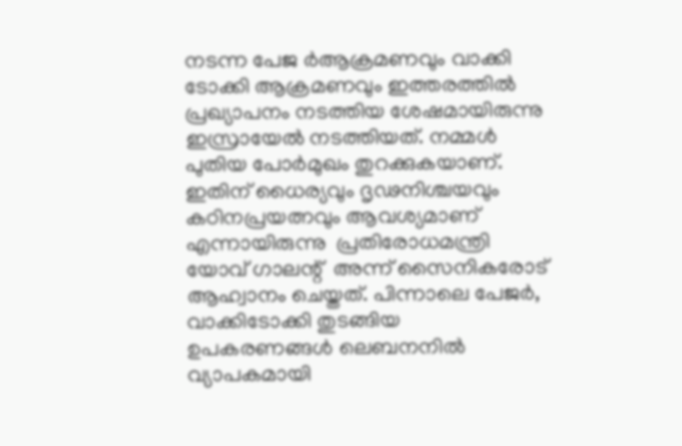നടന്ന പേജ ര്‍ആക്രമണവും വാക്കി ടോക്കി ആക്രമണവും ഇത്തരത്തിൽ പ്രഖ്യാപനം നടത്തിയ ശേഷമായിരുന്നു ഇസ്രായേൽ നടത്തിയത്. നമ്മൾ പുതിയ പോർമുഖം തുറക്കുകയാണ്. ഇതിന് ധൈര്യവും ദൃഢനിശ്ചയവും കഠിനപ്രയത്നവും ആവശ്യമാണ് എന്നായിരുന്നു  പ്രതിരോധമന്ത്രി യോവ് ഗാലന്റ്  അന്ന് സൈനികരോട് ആഹ്വാനം ചെയ്തത്. പിന്നാലെ പേജർ, വാക്കിടോക്കി തുടങ്ങിയ ഉപകരണങ്ങൾ ലെബനനിൽ വ്യാപകമായി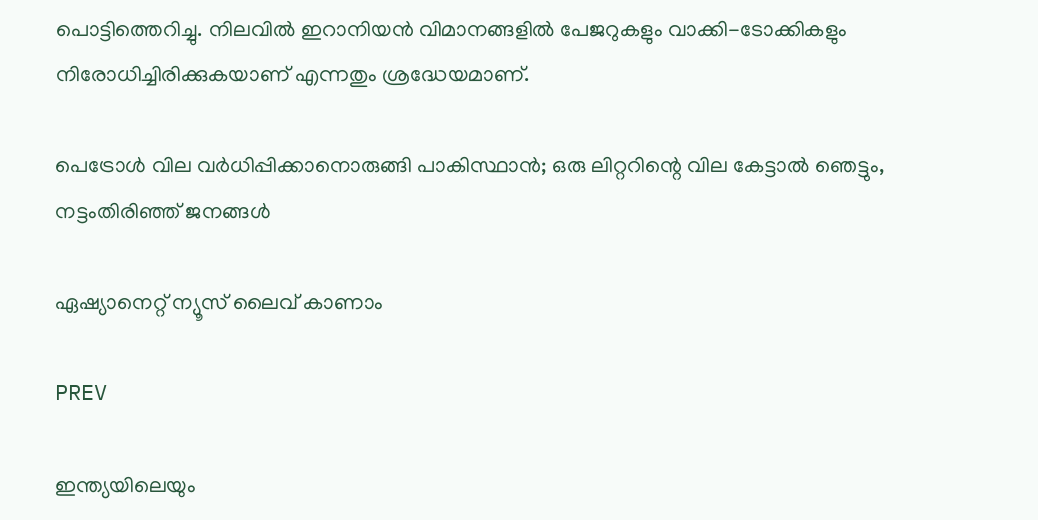പൊട്ടിത്തെറിച്ചു. നിലവിൽ ഇറാനിയൻ വിമാനങ്ങളിൽ പേജറുകളും വാക്കി-ടോക്കികളും നിരോധിച്ചിരിക്കുകയാണ് എന്നതും ശ്രദ്ധേയമാണ്.

പെട്രോൾ വില വർധിപ്പിക്കാനൊരുങ്ങി പാകിസ്ഥാൻ; ഒരു ലിറ്ററിന്റെ വില കേട്ടാല്‍ ഞെട്ടും, നട്ടംതിരിഞ്ഞ് ജനങ്ങൾ

ഏഷ്യാനെറ്റ് ന്യൂസ് ലൈവ് കാണാം

PREV

ഇന്ത്യയിലെയും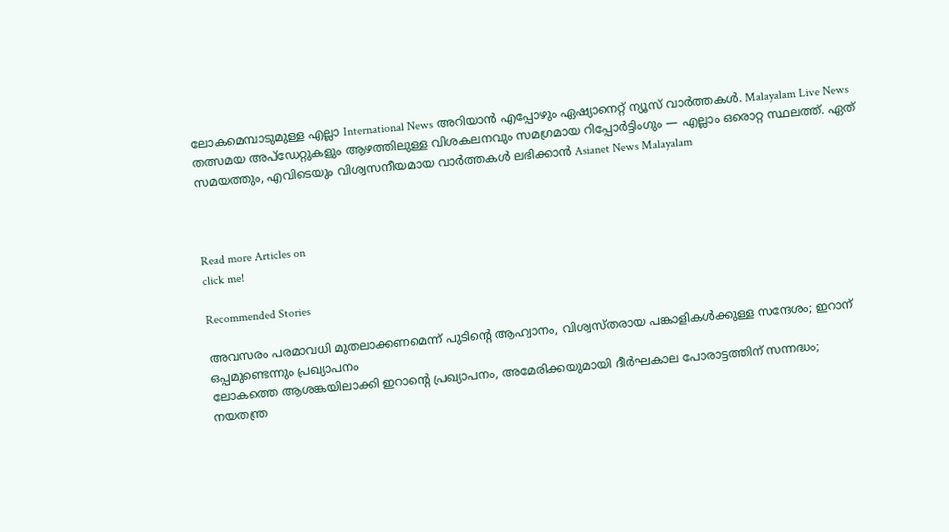ലോകമെമ്പാടുമുള്ള എല്ലാ International News അറിയാൻ എപ്പോഴും ഏഷ്യാനെറ്റ് ന്യൂസ് വാർത്തകൾ. Malayalam Live News  തത്സമയ അപ്‌ഡേറ്റുകളും ആഴത്തിലുള്ള വിശകലനവും സമഗ്രമായ റിപ്പോർട്ടിംഗും — എല്ലാം ഒരൊറ്റ സ്ഥലത്ത്. ഏത് സമയത്തും, എവിടെയും വിശ്വസനീയമായ വാർത്തകൾ ലഭിക്കാൻ Asianet News Malayalam



Read more Articles on
click me!

Recommended Stories

അവസരം പരമാവധി മുതലാക്കണമെന്ന് പുടിന്‍റെ ആഹ്വാനം, വിശ്വസ്തരായ പങ്കാളികൾക്കുള്ള സന്ദേശം; ഇറാന് ഒപ്പമുണ്ടെന്നും പ്രഖ്യാപനം
ലോകത്തെ ആശങ്കയിലാക്കി ഇറാന്‍റെ പ്രഖ്യാപനം, അമേരിക്കയുമായി ദീർഘകാല പോരാട്ടത്തിന് സന്നദ്ധം; നയതന്ത്ര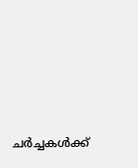ചർച്ചകൾക്ക്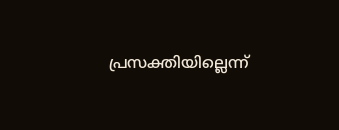പ്രസക്തിയില്ലെന്ന്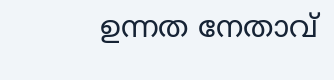ഉന്നത നേതാവ്